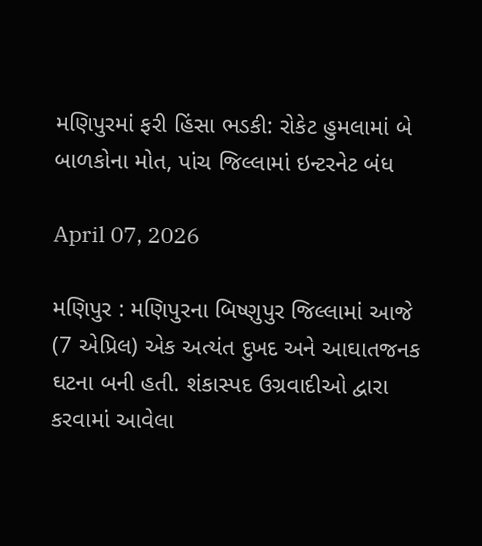મણિપુરમાં ફરી હિંસા ભડકી: રોકેટ હુમલામાં બે બાળકોના મોત, પાંચ જિલ્લામાં ઇન્ટરનેટ બંધ

April 07, 2026

મણિપુર : મણિપુરના બિષ્ણુપુર જિલ્લામાં આજે (7 એપ્રિલ) એક અત્યંત દુખદ અને આઘાતજનક ઘટના બની હતી. શંકાસ્પદ ઉગ્રવાદીઓ દ્વારા કરવામાં આવેલા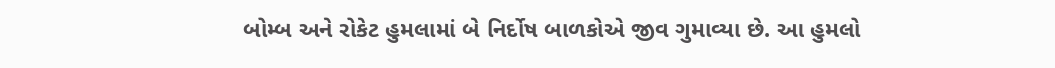બોમ્બ અને રોકેટ હુમલામાં બે નિર્દોષ બાળકોએ જીવ ગુમાવ્યા છે. આ હુમલો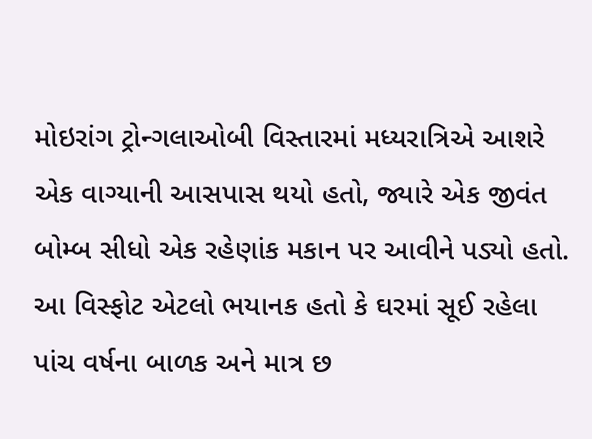મોઇરાંગ ટ્રોન્ગલાઓબી વિસ્તારમાં મધ્યરાત્રિએ આશરે એક વાગ્યાની આસપાસ થયો હતો, જ્યારે એક જીવંત બોમ્બ સીધો એક રહેણાંક મકાન પર આવીને પડ્યો હતો. આ વિસ્ફોટ એટલો ભયાનક હતો કે ઘરમાં સૂઈ રહેલા પાંચ વર્ષના બાળક અને માત્ર છ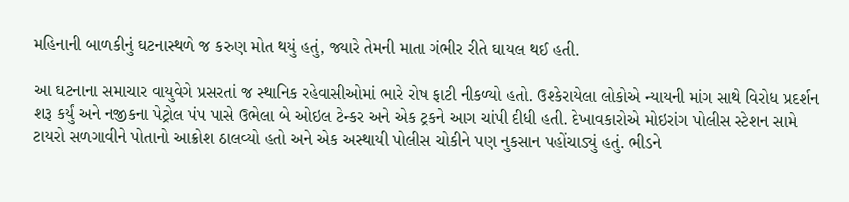મહિનાની બાળકીનું ઘટનાસ્થળે જ કરુણ મોત થયું હતું, જ્યારે તેમની માતા ગંભીર રીતે ઘાયલ થઈ હતી.

આ ઘટનાના સમાચાર વાયુવેગે પ્રસરતાં જ સ્થાનિક રહેવાસીઓમાં ભારે રોષ ફાટી નીકળ્યો હતો. ઉશ્કેરાયેલા લોકોએ ન્યાયની માંગ સાથે વિરોધ પ્રદર્શન શરૂ કર્યું અને નજીકના પેટ્રોલ પંપ પાસે ઉભેલા બે ઓઇલ ટેન્કર અને એક ટ્રકને આગ ચાંપી દીધી હતી. દેખાવકારોએ મોઇરાંગ પોલીસ સ્ટેશન સામે ટાયરો સળગાવીને પોતાનો આક્રોશ ઠાલવ્યો હતો અને એક અસ્થાયી પોલીસ ચોકીને પણ નુકસાન પહોંચાડ્યું હતું. ભીડને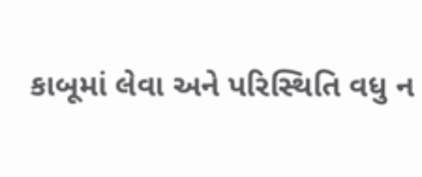કાબૂમાં લેવા અને પરિસ્થિતિ વધુ ન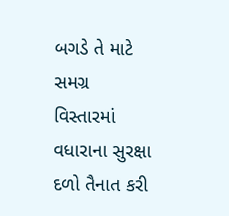બગડે તે માટે સમગ્ર વિસ્તારમાં વધારાના સુરક્ષા દળો તૈનાત કરી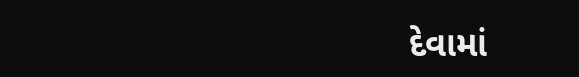દેવામાં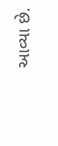આવ્યા છે.